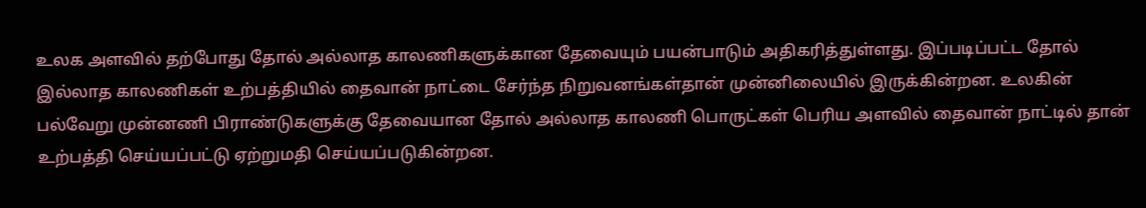உலக அளவில் தற்போது தோல் அல்லாத காலணிகளுக்கான தேவையும் பயன்பாடும் அதிகரித்துள்ளது. இப்படிப்பட்ட தோல் இல்லாத காலணிகள் உற்பத்தியில் தைவான் நாட்டை சேர்ந்த நிறுவனங்கள்தான் முன்னிலையில் இருக்கின்றன. உலகின் பல்வேறு முன்னணி பிராண்டுகளுக்கு தேவையான தோல் அல்லாத காலணி பொருட்கள் பெரிய அளவில் தைவான் நாட்டில் தான் உற்பத்தி செய்யப்பட்டு ஏற்றுமதி செய்யப்படுகின்றன.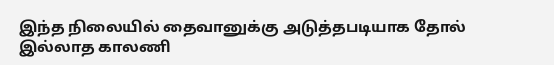இந்த நிலையில் தைவானுக்கு அடுத்தபடியாக தோல் இல்லாத காலணி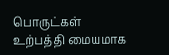பொருட்கள் உற்பத்தி மையமாக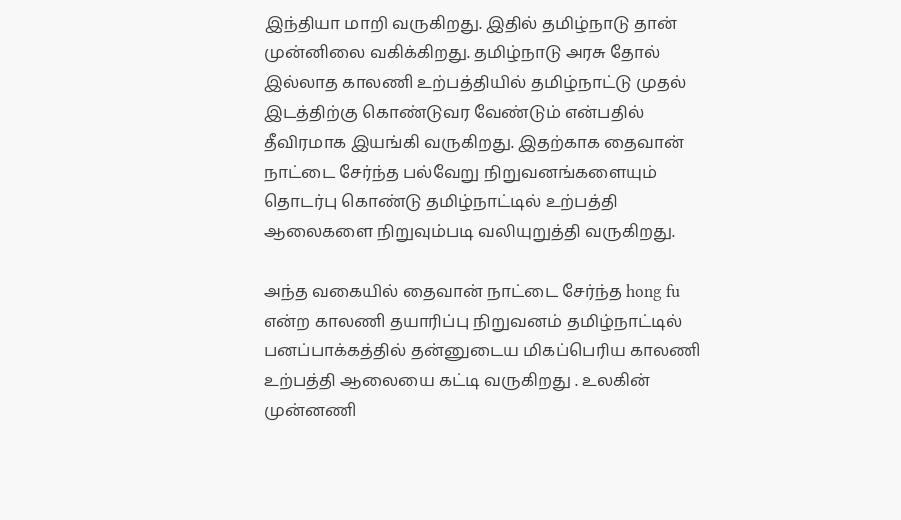இந்தியா மாறி வருகிறது. இதில் தமிழ்நாடு தான் முன்னிலை வகிக்கிறது. தமிழ்நாடு அரசு தோல் இல்லாத காலணி உற்பத்தியில் தமிழ்நாட்டு முதல் இடத்திற்கு கொண்டுவர வேண்டும் என்பதில் தீவிரமாக இயங்கி வருகிறது. இதற்காக தைவான் நாட்டை சேர்ந்த பல்வேறு நிறுவனங்களையும் தொடர்பு கொண்டு தமிழ்நாட்டில் உற்பத்தி ஆலைகளை நிறுவும்படி வலியுறுத்தி வருகிறது.

அந்த வகையில் தைவான் நாட்டை சேர்ந்த hong fu என்ற காலணி தயாரிப்பு நிறுவனம் தமிழ்நாட்டில் பனப்பாக்கத்தில் தன்னுடைய மிகப்பெரிய காலணி உற்பத்தி ஆலையை கட்டி வருகிறது . உலகின் முன்னணி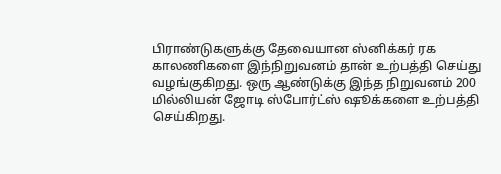பிராண்டுகளுக்கு தேவையான ஸ்னிக்கர் ரக காலணிகளை இந்நிறுவனம் தான் உற்பத்தி செய்து வழங்குகிறது. ஒரு ஆண்டுக்கு இந்த நிறுவனம் 200 மில்லியன் ஜோடி ஸ்போர்ட்ஸ் ஷூக்களை உற்பத்தி செய்கிறது.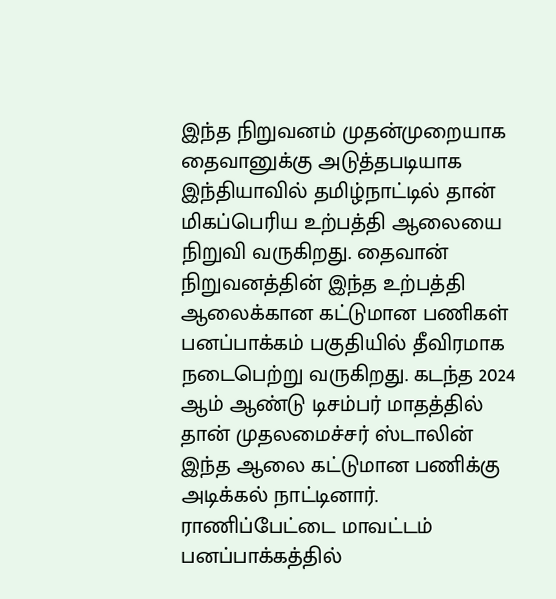இந்த நிறுவனம் முதன்முறையாக தைவானுக்கு அடுத்தபடியாக இந்தியாவில் தமிழ்நாட்டில் தான் மிகப்பெரிய உற்பத்தி ஆலையை நிறுவி வருகிறது. தைவான் நிறுவனத்தின் இந்த உற்பத்தி ஆலைக்கான கட்டுமான பணிகள் பனப்பாக்கம் பகுதியில் தீவிரமாக நடைபெற்று வருகிறது. கடந்த 2024 ஆம் ஆண்டு டிசம்பர் மாதத்தில் தான் முதலமைச்சர் ஸ்டாலின் இந்த ஆலை கட்டுமான பணிக்கு அடிக்கல் நாட்டினார். ராணிப்பேட்டை மாவட்டம் பனப்பாக்கத்தில்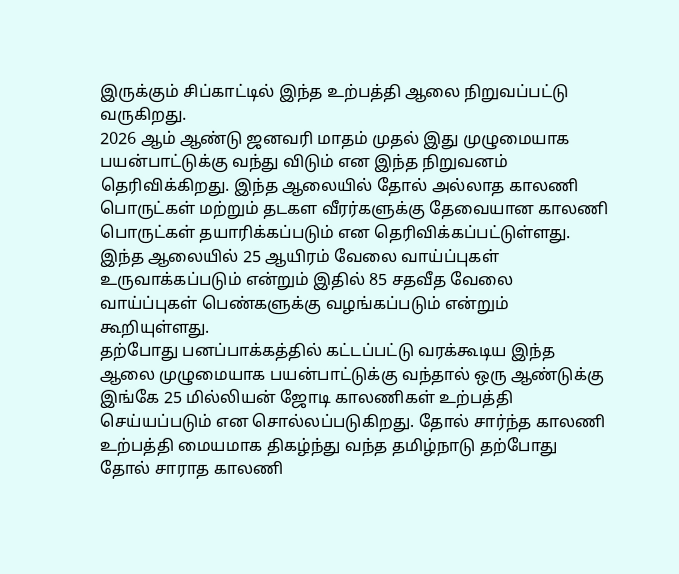இருக்கும் சிப்காட்டில் இந்த உற்பத்தி ஆலை நிறுவப்பட்டு வருகிறது.
2026 ஆம் ஆண்டு ஜனவரி மாதம் முதல் இது முழுமையாக பயன்பாட்டுக்கு வந்து விடும் என இந்த நிறுவனம் தெரிவிக்கிறது. இந்த ஆலையில் தோல் அல்லாத காலணி பொருட்கள் மற்றும் தடகள வீரர்களுக்கு தேவையான காலணி பொருட்கள் தயாரிக்கப்படும் என தெரிவிக்கப்பட்டுள்ளது. இந்த ஆலையில் 25 ஆயிரம் வேலை வாய்ப்புகள் உருவாக்கப்படும் என்றும் இதில் 85 சதவீத வேலை வாய்ப்புகள் பெண்களுக்கு வழங்கப்படும் என்றும் கூறியுள்ளது.
தற்போது பனப்பாக்கத்தில் கட்டப்பட்டு வரக்கூடிய இந்த ஆலை முழுமையாக பயன்பாட்டுக்கு வந்தால் ஒரு ஆண்டுக்கு இங்கே 25 மில்லியன் ஜோடி காலணிகள் உற்பத்தி செய்யப்படும் என சொல்லப்படுகிறது. தோல் சார்ந்த காலணி உற்பத்தி மையமாக திகழ்ந்து வந்த தமிழ்நாடு தற்போது தோல் சாராத காலணி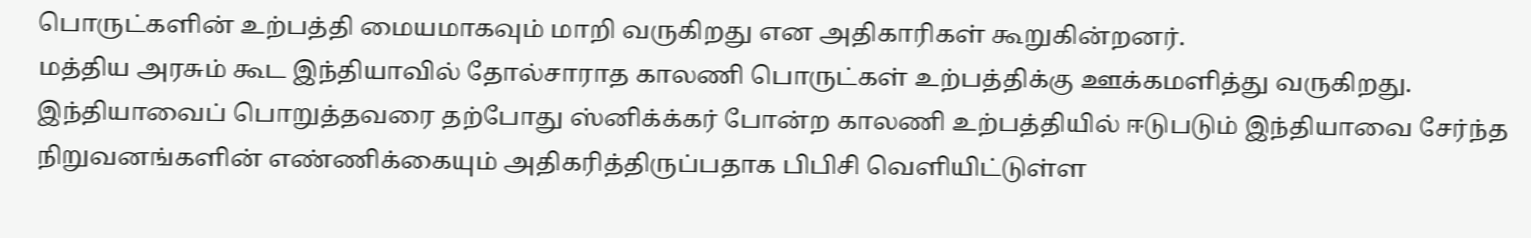பொருட்களின் உற்பத்தி மையமாகவும் மாறி வருகிறது என அதிகாரிகள் கூறுகின்றனர்.
மத்திய அரசும் கூட இந்தியாவில் தோல்சாராத காலணி பொருட்கள் உற்பத்திக்கு ஊக்கமளித்து வருகிறது. இந்தியாவைப் பொறுத்தவரை தற்போது ஸ்னிக்க்கர் போன்ற காலணி உற்பத்தியில் ஈடுபடும் இந்தியாவை சேர்ந்த நிறுவனங்களின் எண்ணிக்கையும் அதிகரித்திருப்பதாக பிபிசி வெளியிட்டுள்ள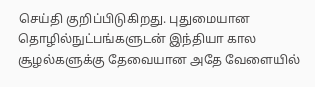செய்தி குறிப்பிடுகிறது. புதுமையான தொழில்நுட்பங்களுடன் இந்தியா கால சூழல்களுக்கு தேவையான அதே வேளையில்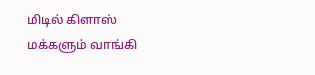மிடில் கிளாஸ் மக்களும் வாங்கி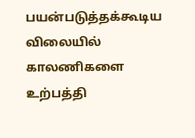பயன்படுத்தக்கூடிய விலையில் காலணிகளை உற்பத்தி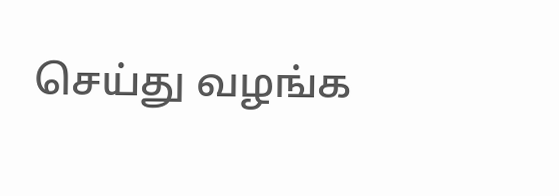செய்து வழங்க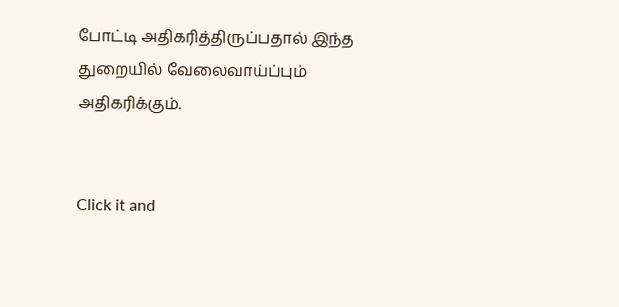போட்டி அதிகரித்திருப்பதால் இந்த துறையில் வேலைவாய்ப்பும் அதிகரிக்கும்.


Click it and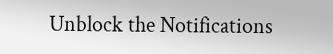Unblock the Notifications